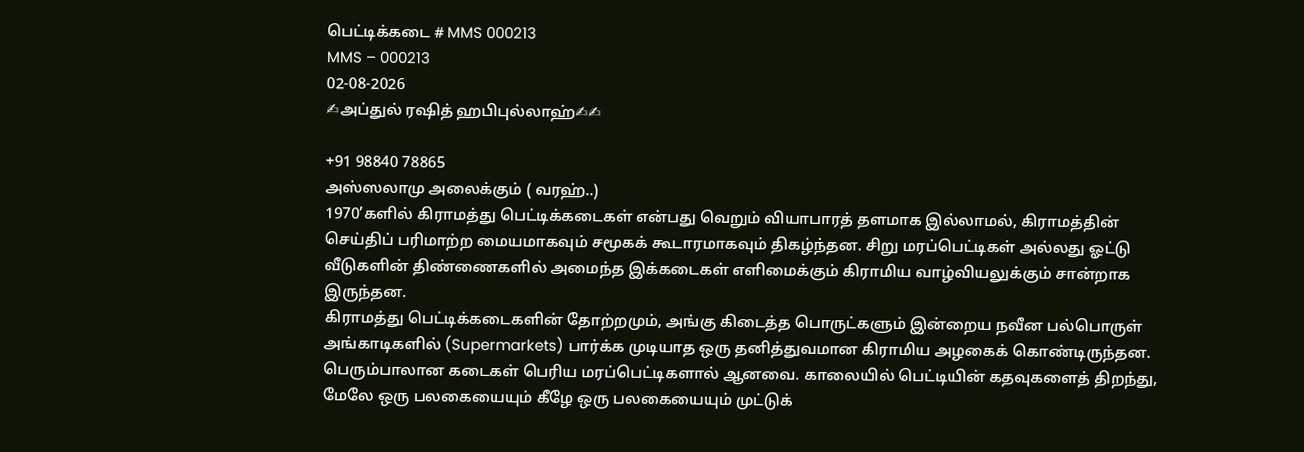பெட்டிக்கடை # MMS 000213
MMS – 000213
02-08-2026
✍அப்துல் ரஷித் ஹபிபுல்லாஹ்✍✍

+91 98840 78865
அஸ்ஸலாமு அலைக்கும் ( வரஹ்..)
1970’களில் கிராமத்து பெட்டிக்கடைகள் என்பது வெறும் வியாபாரத் தளமாக இல்லாமல், கிராமத்தின் செய்திப் பரிமாற்ற மையமாகவும் சமூகக் கூடாரமாகவும் திகழ்ந்தன. சிறு மரப்பெட்டிகள் அல்லது ஓட்டு வீடுகளின் திண்ணைகளில் அமைந்த இக்கடைகள் எளிமைக்கும் கிராமிய வாழ்வியலுக்கும் சான்றாக இருந்தன.
கிராமத்து பெட்டிக்கடைகளின் தோற்றமும், அங்கு கிடைத்த பொருட்களும் இன்றைய நவீன பல்பொருள் அங்காடிகளில் (Supermarkets) பார்க்க முடியாத ஒரு தனித்துவமான கிராமிய அழகைக் கொண்டிருந்தன.
பெரும்பாலான கடைகள் பெரிய மரப்பெட்டிகளால் ஆனவை. காலையில் பெட்டியின் கதவுகளைத் திறந்து, மேலே ஒரு பலகையையும் கீழே ஒரு பலகையையும் முட்டுக்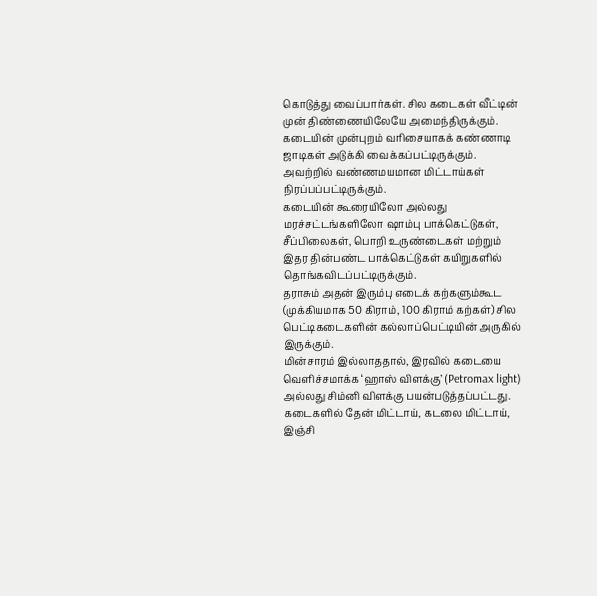கொடுத்து வைப்பார்கள். சில கடைகள் வீட்டின் முன் திண்ணையிலேயே அமைந்திருக்கும்.
கடையின் முன்புறம் வரிசையாகக் கண்ணாடி ஜாடிகள் அடுக்கி வைக்கப்பட்டிருக்கும். அவற்றில் வண்ணமயமான மிட்டாய்கள் நிரப்பப்பட்டிருக்கும்.
கடையின் கூரையிலோ அல்லது மரச்சட்டங்களிலோ ஷாம்பு பாக்கெட்டுகள், சீப்பிலைகள், பொறி உருண்டைகள் மற்றும் இதர தின்பண்ட பாக்கெட்டுகள் கயிறுகளில் தொங்கவிடப்பட்டிருக்கும்.
தராசும் அதன் இரும்பு எடைக் கற்களும்கூட (முக்கியமாக 50 கிராம், 100 கிராம் கற்கள்) சில பெட்டிகடைகளின் கல்லாப்பெட்டியின் அருகில் இருக்கும்.
மின்சாரம் இல்லாததால், இரவில் கடையை வெளிச்சமாக்க ‘ஹாஸ் விளக்கு’ (Petromax light) அல்லது சிம்னி விளக்கு பயன்படுத்தப்பட்டது.
கடைகளில் தேன் மிட்டாய், கடலை மிட்டாய், இஞ்சி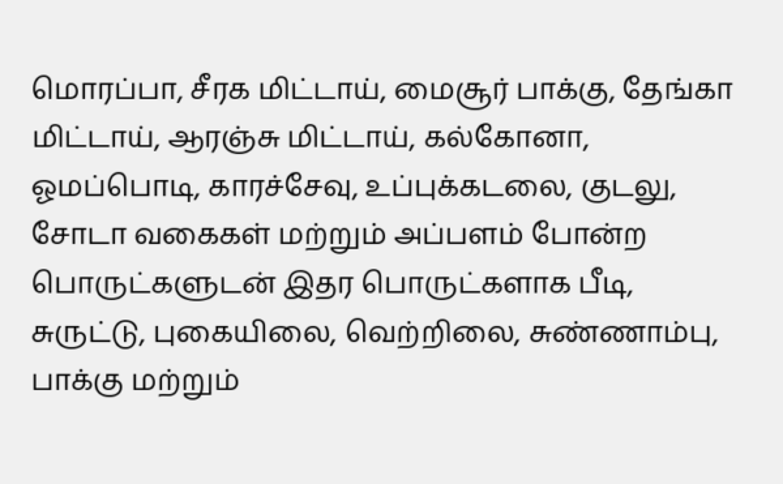மொரப்பா, சீரக மிட்டாய், மைசூர் பாக்கு, தேங்கா மிட்டாய், ஆரஞ்சு மிட்டாய், கல்கோனா, ஓமப்பொடி, காரச்சேவு, உப்புக்கடலை, குடலு, சோடா வகைகள் மற்றும் அப்பளம் போன்ற பொருட்களுடன் இதர பொருட்களாக பீடி, சுருட்டு, புகையிலை, வெற்றிலை, சுண்ணாம்பு, பாக்கு மற்றும்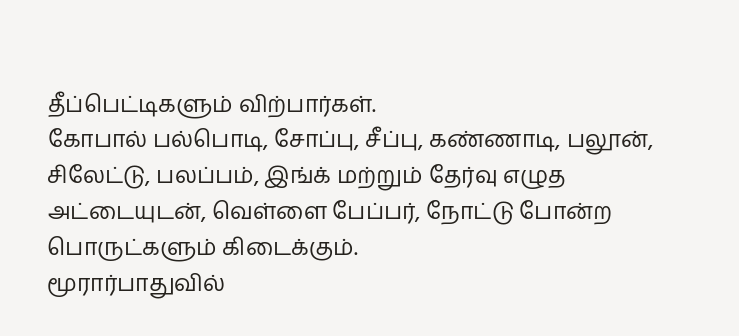தீப்பெட்டிகளும் விற்பார்கள்.
கோபால் பல்பொடி, சோப்பு, சீப்பு, கண்ணாடி, பலூன், சிலேட்டு, பலப்பம், இங்க் மற்றும் தேர்வு எழுத அட்டையுடன், வெள்ளை பேப்பர், நோட்டு போன்ற பொருட்களும் கிடைக்கும்.
மூரார்பாதுவில்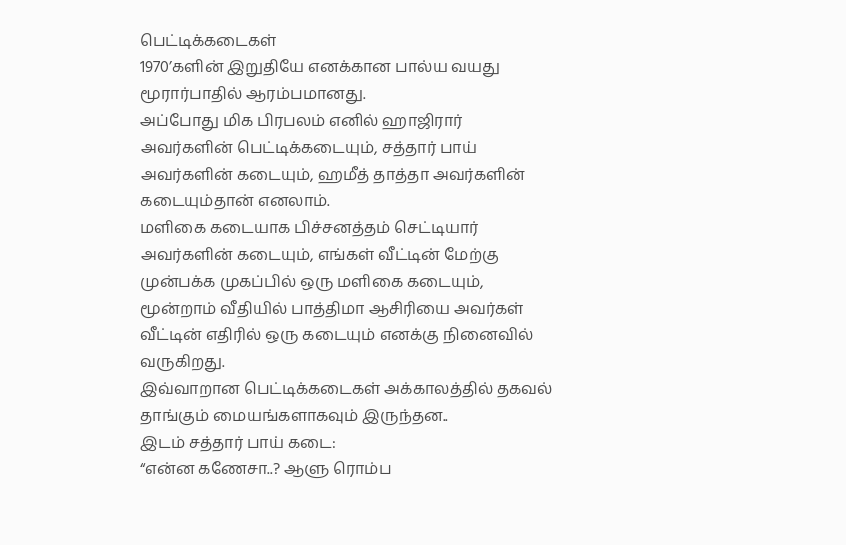பெட்டிக்கடைகள்
1970’களின் இறுதியே எனக்கான பால்ய வயது மூரார்பாதில் ஆரம்பமானது.
அப்போது மிக பிரபலம் எனில் ஹாஜிரார் அவர்களின் பெட்டிக்கடையும், சத்தார் பாய் அவர்களின் கடையும், ஹமீத் தாத்தா அவர்களின் கடையும்தான் எனலாம்.
மளிகை கடையாக பிச்சனத்தம் செட்டியார் அவர்களின் கடையும், எங்கள் வீட்டின் மேற்கு முன்பக்க முகப்பில் ஒரு மளிகை கடையும், மூன்றாம் வீதியில் பாத்திமா ஆசிரியை அவர்கள் வீட்டின் எதிரில் ஒரு கடையும் எனக்கு நினைவில் வருகிறது.
இவ்வாறான பெட்டிக்கடைகள் அக்காலத்தில் தகவல் தாங்கும் மையங்களாகவும் இருந்தன..
இடம் சத்தார் பாய் கடை:
“என்ன கணேசா..? ஆளு ரொம்ப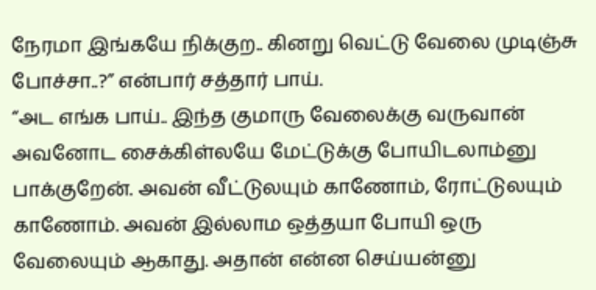நேரமா இங்கயே நிக்குற.. கினறு வெட்டு வேலை முடிஞ்சு போச்சா..?” என்பார் சத்தார் பாய்.
“அட எங்க பாய்.. இந்த குமாரு வேலைக்கு வருவான் அவனோட சைக்கிள்லயே மேட்டுக்கு போயிடலாம்னு பாக்குறேன். அவன் வீட்டுலயும் காணோம், ரோட்டுலயும் காணோம். அவன் இல்லாம ஒத்தயா போயி ஒரு வேலையும் ஆகாது. அதான் என்ன செய்யன்னு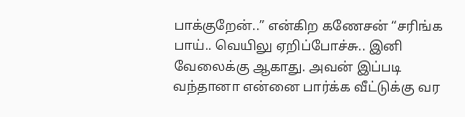பாக்குறேன்..” என்கிற கணேசன் “சரிங்க பாய்.. வெயிலு ஏறிப்போச்சு.. இனி வேலைக்கு ஆகாது. அவன் இப்படி வந்தானா என்னை பார்க்க வீட்டுக்கு வர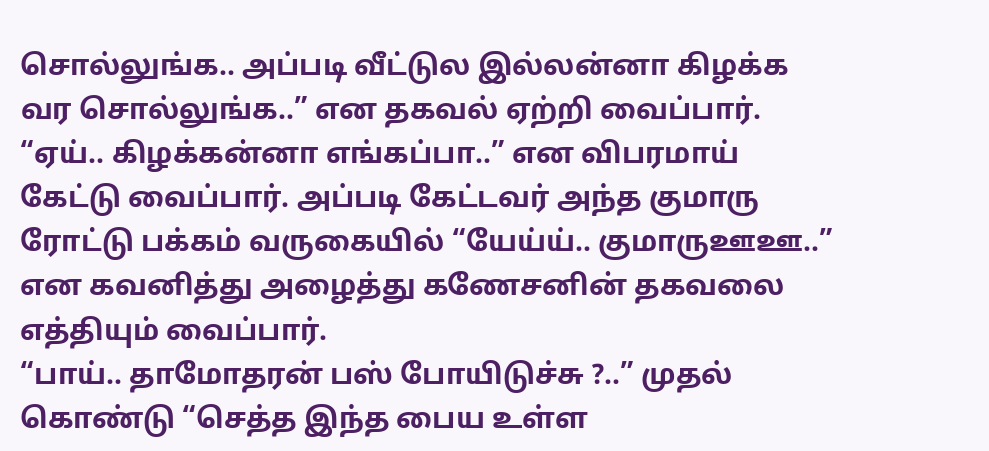சொல்லுங்க.. அப்படி வீட்டுல இல்லன்னா கிழக்க வர சொல்லுங்க..” என தகவல் ஏற்றி வைப்பார்.
“ஏய்.. கிழக்கன்னா எங்கப்பா..” என விபரமாய் கேட்டு வைப்பார். அப்படி கேட்டவர் அந்த குமாரு ரோட்டு பக்கம் வருகையில் “யேய்ய்.. குமாருஊஊ..” என கவனித்து அழைத்து கணேசனின் தகவலை எத்தியும் வைப்பார்.
“பாய்.. தாமோதரன் பஸ் போயிடுச்சு ?..” முதல் கொண்டு “செத்த இந்த பைய உள்ள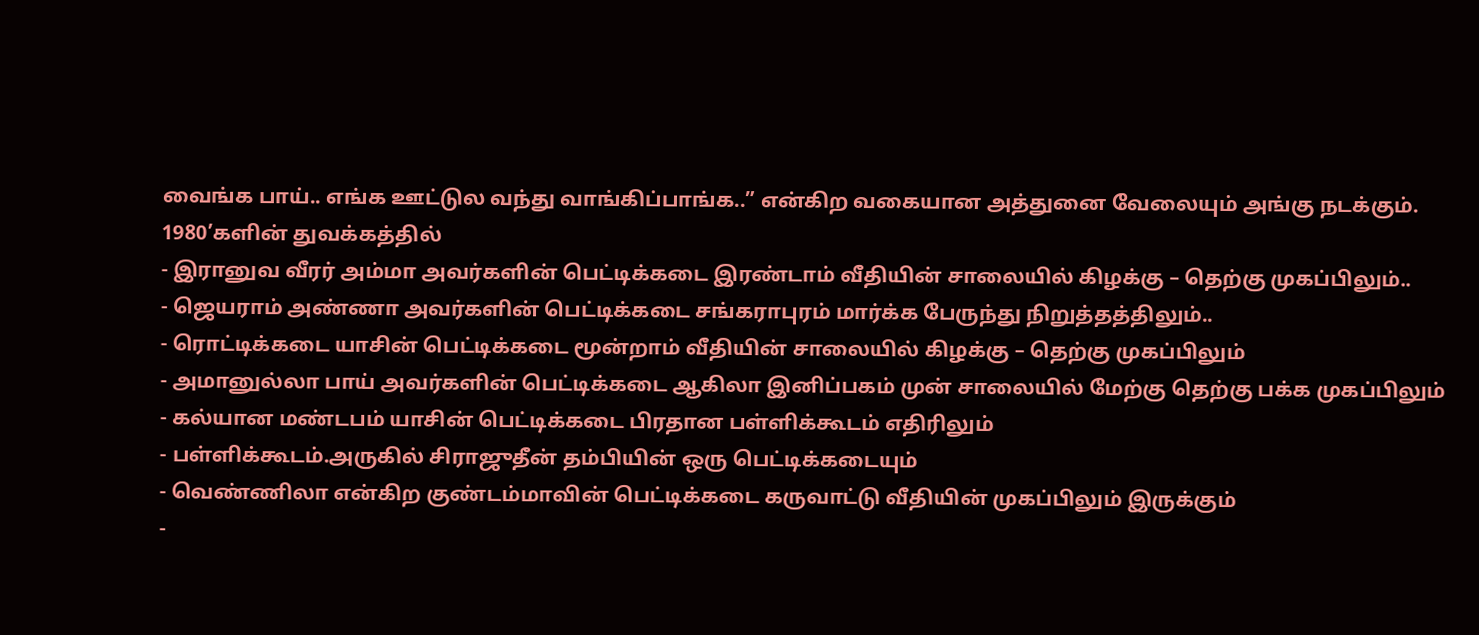வைங்க பாய்.. எங்க ஊட்டுல வந்து வாங்கிப்பாங்க..” என்கிற வகையான அத்துனை வேலையும் அங்கு நடக்கும்.
1980’களின் துவக்கத்தில்
- இரானுவ வீரர் அம்மா அவர்களின் பெட்டிக்கடை இரண்டாம் வீதியின் சாலையில் கிழக்கு – தெற்கு முகப்பிலும்..
- ஜெயராம் அண்ணா அவர்களின் பெட்டிக்கடை சங்கராபுரம் மார்க்க பேருந்து நிறுத்தத்திலும்..
- ரொட்டிக்கடை யாசின் பெட்டிக்கடை மூன்றாம் வீதியின் சாலையில் கிழக்கு – தெற்கு முகப்பிலும்
- அமானுல்லா பாய் அவர்களின் பெட்டிக்கடை ஆகிலா இனிப்பகம் முன் சாலையில் மேற்கு தெற்கு பக்க முகப்பிலும்
- கல்யான மண்டபம் யாசின் பெட்டிக்கடை பிரதான பள்ளிக்கூடம் எதிரிலும்
- பள்ளிக்கூடம்.அருகில் சிராஜுதீன் தம்பியின் ஒரு பெட்டிக்கடையும்
- வெண்ணிலா என்கிற குண்டம்மாவின் பெட்டிக்கடை கருவாட்டு வீதியின் முகப்பிலும் இருக்கும்
-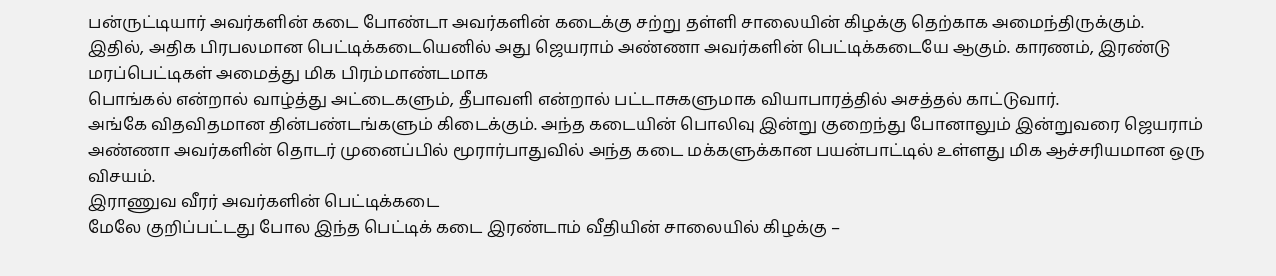பன்ருட்டியார் அவர்களின் கடை போண்டா அவர்களின் கடைக்கு சற்று தள்ளி சாலையின் கிழக்கு தெற்காக அமைந்திருக்கும்.
இதில், அதிக பிரபலமான பெட்டிக்கடையெனில் அது ஜெயராம் அண்ணா அவர்களின் பெட்டிக்கடையே ஆகும். காரணம், இரண்டு மரப்பெட்டிகள் அமைத்து மிக பிரம்மாண்டமாக
பொங்கல் என்றால் வாழ்த்து அட்டைகளும், தீபாவளி என்றால் பட்டாசுகளுமாக வியாபாரத்தில் அசத்தல் காட்டுவார்.
அங்கே விதவிதமான தின்பண்டங்களும் கிடைக்கும். அந்த கடையின் பொலிவு இன்று குறைந்து போனாலும் இன்றுவரை ஜெயராம் அண்ணா அவர்களின் தொடர் முனைப்பில் மூரார்பாதுவில் அந்த கடை மக்களுக்கான பயன்பாட்டில் உள்ளது மிக ஆச்சரியமான ஒரு விசயம்.
இராணுவ வீரர் அவர்களின் பெட்டிக்கடை
மேலே குறிப்பட்டது போல இந்த பெட்டிக் கடை இரண்டாம் வீதியின் சாலையில் கிழக்கு –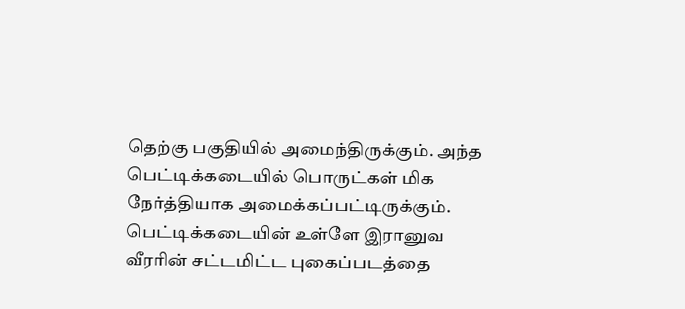தெற்கு பகுதியில் அமைந்திருக்கும். அந்த பெட்டிக்கடையில் பொருட்கள் மிக நேர்த்தியாக அமைக்கப்பட்டிருக்கும். பெட்டிக்கடையின் உள்ளே இரானுவ வீரரின் சட்டமிட்ட புகைப்படத்தை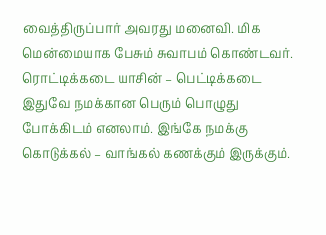வைத்திருப்பார் அவரது மனைவி. மிக மென்மையாக பேசும் சுவாபம் கொண்டவர்.
ரொட்டிக்கடை யாசின் – பெட்டிக்கடை
இதுவே நமக்கான பெரும் பொழுது போக்கிடம் எனலாம். இங்கே நமக்கு கொடுக்கல் – வாங்கல் கணக்கும் இருக்கும்.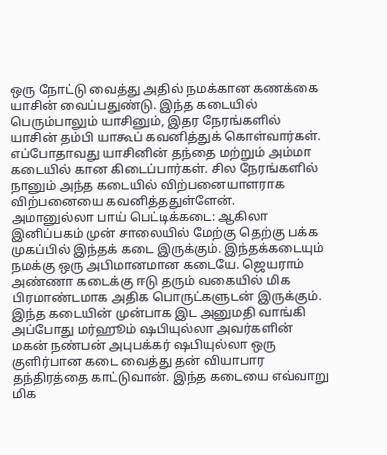ஒரு நோட்டு வைத்து அதில் நமக்கான கணக்கை யாசின் வைப்பதுண்டு. இந்த கடையில் பெரும்பாலும் யாசினும், இதர நேரங்களில் யாசின் தம்பி யாகூப் கவனித்துக் கொள்வார்கள். எப்போதாவது யாசினின் தந்தை மற்றும் அம்மா கடையில் கான கிடைப்பார்கள். சில நேரங்களில் நானும் அந்த கடையில் விற்பனையாளராக விற்பனையை கவனித்ததுள்ளேன்.
அமானுல்லா பாய் பெட்டிக்கடை: ஆகிலா இனிப்பகம் முன் சாலையில் மேற்கு தெற்கு பக்க முகப்பில் இந்தக் கடை இருக்கும். இந்தக்கடையும் நமக்கு ஒரு அபிமானமான கடையே. ஜெயராம் அண்ணா கடைக்கு ஈடு தரும் வகையில் மிக பிரமாண்டமாக அதிக பொருட்களுடன் இருக்கும். இந்த கடையின் முன்பாக இட அனுமதி வாங்கி அப்போது மர்ஹூம் ஷபியுல்லா அவர்களின் மகன் நண்பன் அபுபக்கர் ஷபியுல்லா ஒரு குளிர்பான கடை வைத்து தன் வியாபார தந்திரத்தை காட்டுவான். இந்த கடையை எவ்வாறு மிக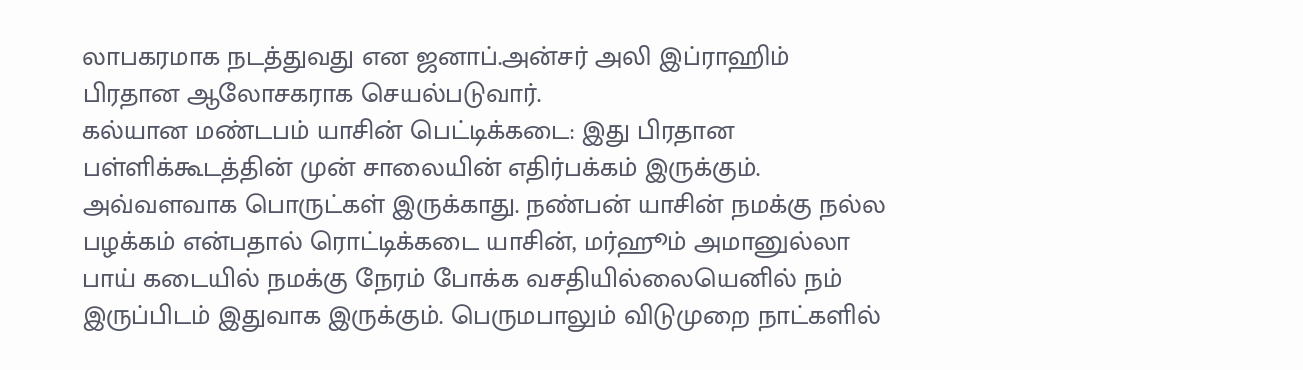லாபகரமாக நடத்துவது என ஜனாப்.அன்சர் அலி இப்ராஹிம் பிரதான ஆலோசகராக செயல்படுவார்.
கல்யான மண்டபம் யாசின் பெட்டிக்கடை: இது பிரதான பள்ளிக்கூடத்தின் முன் சாலையின் எதிர்பக்கம் இருக்கும். அவ்வளவாக பொருட்கள் இருக்காது. நண்பன் யாசின் நமக்கு நல்ல பழக்கம் என்பதால் ரொட்டிக்கடை யாசின், மர்ஹூம் அமானுல்லா பாய் கடையில் நமக்கு நேரம் போக்க வசதியில்லையெனில் நம் இருப்பிடம் இதுவாக இருக்கும். பெருமபாலும் விடுமுறை நாட்களில்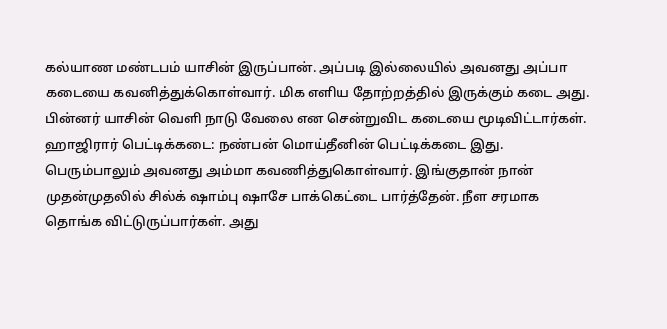கல்யாண மண்டபம் யாசின் இருப்பான். அப்படி இல்லையில் அவனது அப்பா கடையை கவனித்துக்கொள்வார். மிக எளிய தோற்றத்தில் இருக்கும் கடை அது. பின்னர் யாசின் வெளி நாடு வேலை என சென்றுவிட கடையை மூடிவிட்டார்கள்.
ஹாஜிரார் பெட்டிக்கடை: நண்பன் மொய்தீனின் பெட்டிக்கடை இது. பெரும்பாலும் அவனது அம்மா கவணித்துகொள்வார். இங்குதான் நான் முதன்முதலில் சில்க் ஷாம்பு ஷாசே பாக்கெட்டை பார்த்தேன். நீள சரமாக தொங்க விட்டுருப்பார்கள். அது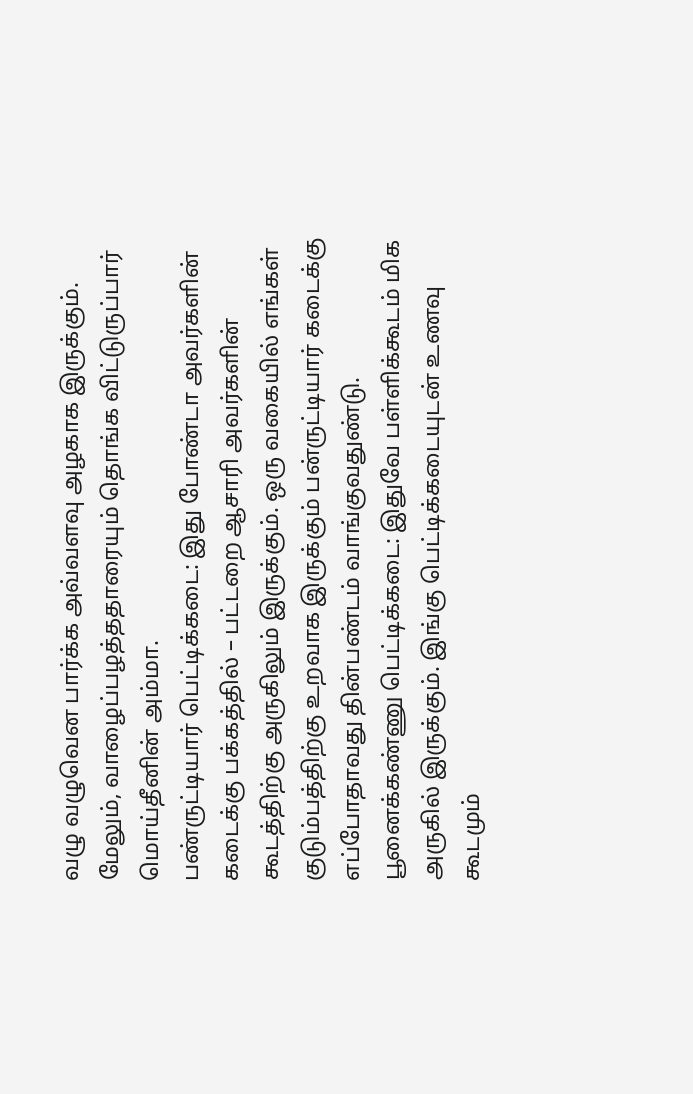வழு வழுவென பார்க்க அவ்வளவு அழகாக இருக்கும். மேலும், வாழைப்பழத்ததாரையும் தொங்க விட்டுருப்பார் மொய்தீனின் அம்மா.
பண்ருட்டியார் பெட்டிக்கடை: இது போண்டா அவர்களின் கடைக்கு பக்கத்தில் – பட்டறை ஆசாரி அவர்களின் கூடத்திற்கு அருகிலும் இருக்கும். ஒரு வகையில் எங்கள் குடும்பத்திற்கு உறவாக இருக்கும் பன்ருட்டியார் கடைக்கு எப்போதாவது தின்பண்டம் வாங்குவதுண்டு.
பூனைக்கண்ணு பெட்டிக்கடை: இதுவே பள்ளிக்கூடம் மிக அருகில் இருக்கும். இங்கு பெட்டிக்கடையுடன் உணவு கூடமும்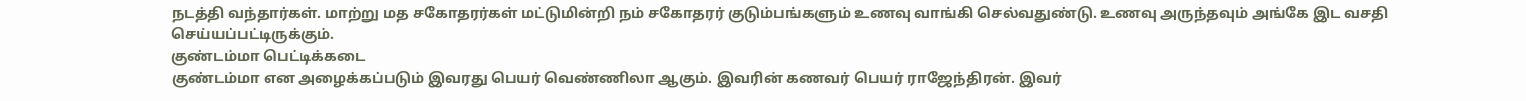நடத்தி வந்தார்கள். மாற்று மத சகோதரர்கள் மட்டுமின்றி நம் சகோதரர் குடும்பங்களும் உணவு வாங்கி செல்வதுண்டு. உணவு அருந்தவும் அங்கே இட வசதி செய்யப்பட்டிருக்கும்.
குண்டம்மா பெட்டிக்கடை
குண்டம்மா என அழைக்கப்படும் இவரது பெயர் வெண்ணிலா ஆகும். இவரின் கணவர் பெயர் ராஜேந்திரன். இவர்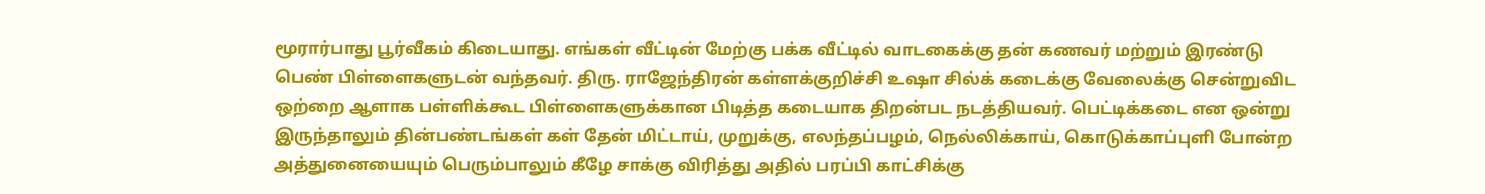மூரார்பாது பூர்வீகம் கிடையாது. எங்கள் வீட்டின் மேற்கு பக்க வீட்டில் வாடகைக்கு தன் கணவர் மற்றும் இரண்டு பெண் பிள்ளைகளுடன் வந்தவர். திரு. ராஜேந்திரன் கள்ளக்குறிச்சி உஷா சில்க் கடைக்கு வேலைக்கு சென்றுவிட ஒற்றை ஆளாக பள்ளிக்கூட பிள்ளைகளுக்கான பிடித்த கடையாக திறன்பட நடத்தியவர். பெட்டிக்கடை என ஒன்று இருந்தாலும் தின்பண்டங்கள் கள் தேன் மிட்டாய், முறுக்கு, எலந்தப்பழம், நெல்லிக்காய், கொடுக்காப்புளி போன்ற அத்துனையையும் பெரும்பாலும் கீழே சாக்கு விரித்து அதில் பரப்பி காட்சிக்கு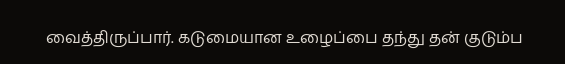வைத்திருப்பார். கடுமையான உழைப்பை தந்து தன் குடும்ப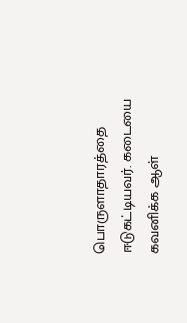பொருளாதாரத்தை ஈடுகட்டியவர். கடையை கவனிக்க ஆள்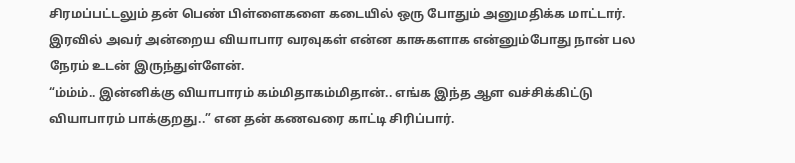சிரமப்பட்டலும் தன் பெண் பிள்ளைகளை கடையில் ஒரு போதும் அனுமதிக்க மாட்டார். இரவில் அவர் அன்றைய வியாபார வரவுகள் என்ன காசுகளாக என்னும்போது நான் பல நேரம் உடன் இருந்துள்ளேன்.
“ம்ம்ம்.. இன்னிக்கு வியாபாரம் கம்மிதாகம்மிதான்.. எங்க இந்த ஆள வச்சிக்கிட்டு வியாபாரம் பாக்குறது..” என தன் கணவரை காட்டி சிரிப்பார்.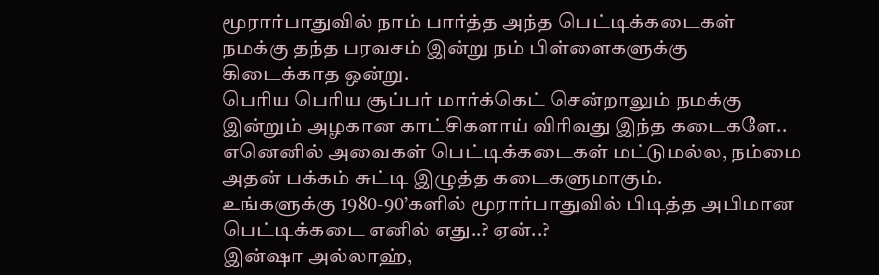மூரார்பாதுவில் நாம் பார்த்த அந்த பெட்டிக்கடைகள் நமக்கு தந்த பரவசம் இன்று நம் பிள்ளைகளுக்கு கிடைக்காத ஒன்று.
பெரிய பெரிய சூப்பர் மார்க்கெட் சென்றாலும் நமக்கு இன்றும் அழகான காட்சிகளாய் விரிவது இந்த கடைகளே..
எனெனில் அவைகள் பெட்டிக்கடைகள் மட்டுமல்ல, நம்மை அதன் பக்கம் சுட்டி இழுத்த கடைகளுமாகும்.
உங்களுக்கு 1980-90’களில் மூரார்பாதுவில் பிடித்த அபிமான பெட்டிக்கடை எனில் எது..? ஏன்..?
இன்ஷா அல்லாஹ்,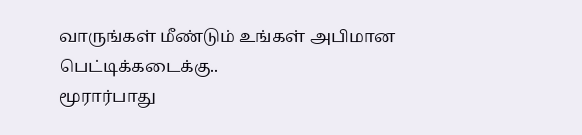வாருங்கள் மீண்டும் உங்கள் அபிமான பெட்டிக்கடைக்கு..
மூரார்பாது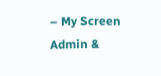– My Screen
Admin &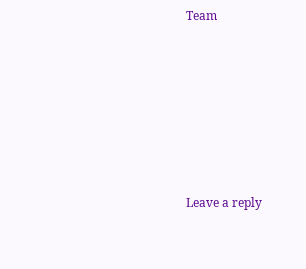Team







Leave a reply